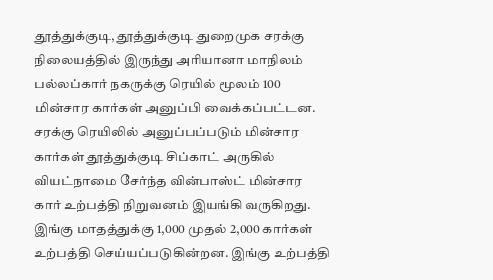தூத்துக்குடி, தூத்துக்குடி துறைமுக சரக்கு நிலையத்தில் இருந்து அரியானா மாநிலம் பல்லப்கார் நகருக்கு ரெயில் மூலம் 100 மின்சார கார்கள் அனுப்பி வைக்கப்பட்டன. சரக்கு ரெயிலில் அனுப்பப்படும் மின்சார கார்கள் தூத்துக்குடி சிப்காட் அருகில் வியட்நாமை சேர்ந்த வின்பாஸ்ட் மின்சார கார் உற்பத்தி நிறுவனம் இயங்கி வருகிறது. இங்கு மாதத்துக்கு 1,000 முதல் 2,000 கார்கள் உற்பத்தி செய்யப்படுகின்றன. இங்கு உற்பத்தி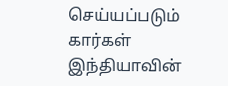செய்யப்படும் கார்கள் இந்தியாவின்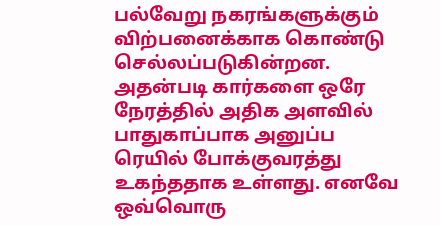பல்வேறு நகரங்களுக்கும் விற்பனைக்காக கொண்டு செல்லப்படுகின்றன. அதன்படி கார்களை ஒரே நேரத்தில் அதிக அளவில் பாதுகாப்பாக அனுப்ப ரெயில் போக்குவரத்து உகந்ததாக உள்ளது. எனவே ஒவ்வொரு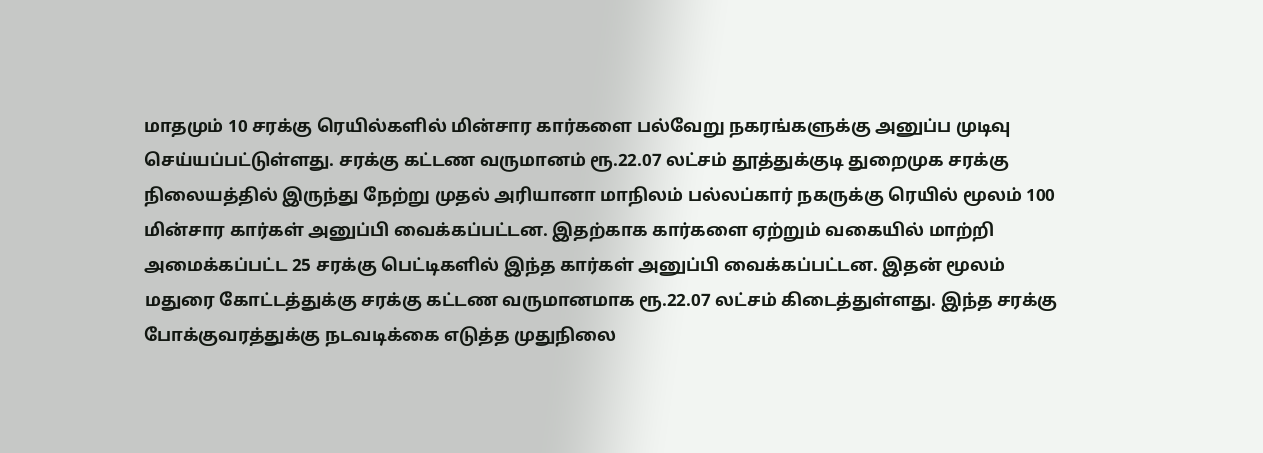மாதமும் 10 சரக்கு ரெயில்களில் மின்சார கார்களை பல்வேறு நகரங்களுக்கு அனுப்ப முடிவு செய்யப்பட்டுள்ளது. சரக்கு கட்டண வருமானம் ரூ.22.07 லட்சம் தூத்துக்குடி துறைமுக சரக்கு நிலையத்தில் இருந்து நேற்று முதல் அரியானா மாநிலம் பல்லப்கார் நகருக்கு ரெயில் மூலம் 100 மின்சார கார்கள் அனுப்பி வைக்கப்பட்டன. இதற்காக கார்களை ஏற்றும் வகையில் மாற்றி அமைக்கப்பட்ட 25 சரக்கு பெட்டிகளில் இந்த கார்கள் அனுப்பி வைக்கப்பட்டன. இதன் மூலம் மதுரை கோட்டத்துக்கு சரக்கு கட்டண வருமானமாக ரூ.22.07 லட்சம் கிடைத்துள்ளது. இந்த சரக்கு போக்குவரத்துக்கு நடவடிக்கை எடுத்த முதுநிலை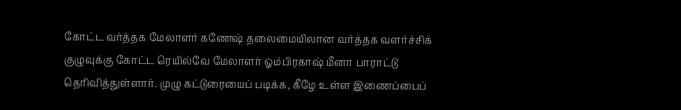கோட்ட வர்த்தக மேலாளர் கணேஷ் தலைமையிலான வர்த்தக வளர்ச்சிக் குழுவுக்கு கோட்ட ரெயில்வே மேலாளர் ஓம்பிரகாஷ் மீனா பாராட்டு தெரிவித்துள்ளார். முழு கட்டுரையைப் படிக்க, கீழே உள்ள இணைப்பைப்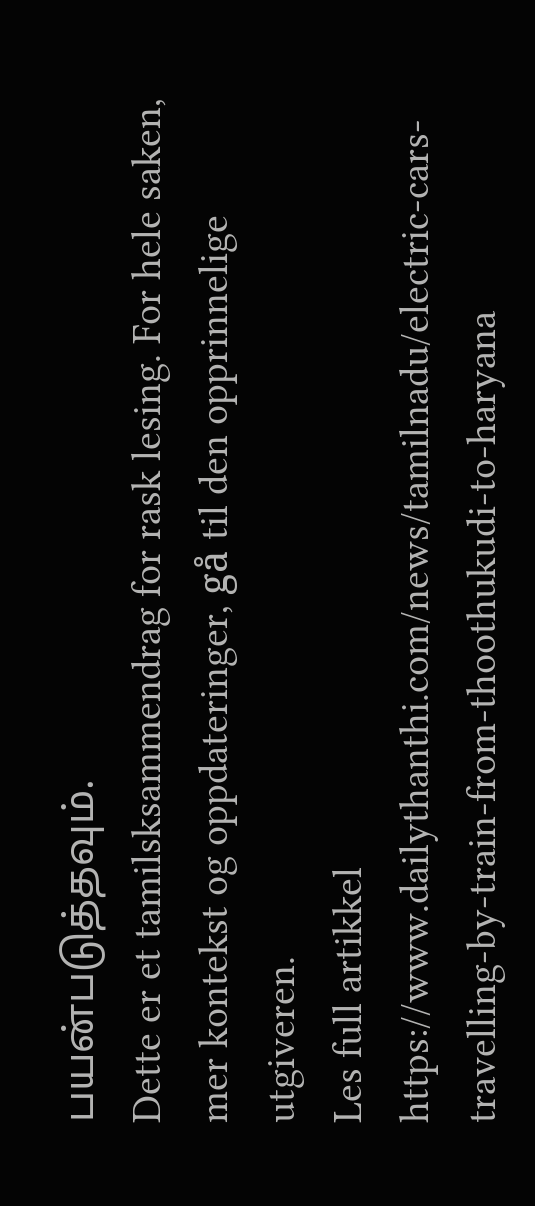பயன்படுத்தவும்.
Dette er et tamilsksammendrag for rask lesing. For hele saken, mer kontekst og oppdateringer, gå til den opprinnelige utgiveren.
Les full artikkel
https://www.dailythanthi.com/news/tamilnadu/electric-cars-travelling-by-train-from-thoothukudi-to-haryana